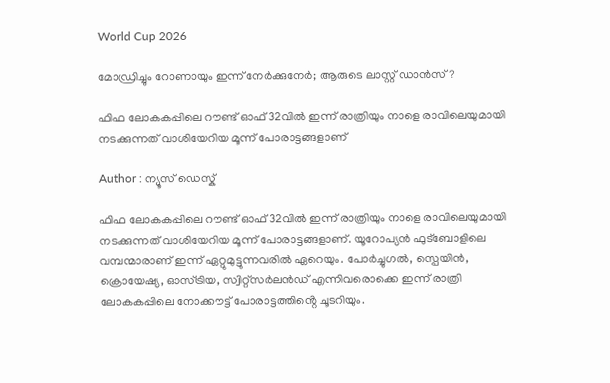World Cup 2026

മോഡ്രിച്ചും റോണായും ഇന്ന് നേർക്കുനേർ; ആരുടെ ലാസ്റ്റ് ഡാൻസ്?

ഫിഫ ലോകകപ്പിലെ റൗണ്ട് ഓഫ് 32വിൽ ഇന്ന് രാത്രിയും നാളെ രാവിലെയുമായി നടക്കുന്നത് വാശിയേറിയ മൂന്ന് പോരാട്ടങ്ങളാണ്

Author : ന്യൂസ് ഡെസ്ക്

ഫിഫ ലോകകപ്പിലെ റൗണ്ട് ഓഫ് 32വിൽ ഇന്ന് രാത്രിയും നാളെ രാവിലെയുമായി നടക്കുന്നത് വാശിയേറിയ മൂന്ന് പോരാട്ടങ്ങളാണ്. യൂറോപ്യൻ ഫുട്ബോളിലെ വമ്പന്മാരാണ് ഇന്ന് ഏറ്റുമുട്ടുന്നവരിൽ ഏറെയും. പോർച്ചുഗൽ, സ്പെയിൻ, ക്രൊയേഷ്യ, ഓസ്ട്രിയ, സ്വിറ്റ്‌സർലൻഡ് എന്നിവരൊക്കെ ഇന്ന് രാത്രി ലോകകപ്പിലെ നോക്കൗട്ട് പോരാട്ടത്തിൻ്റെ ചൂടറിയും.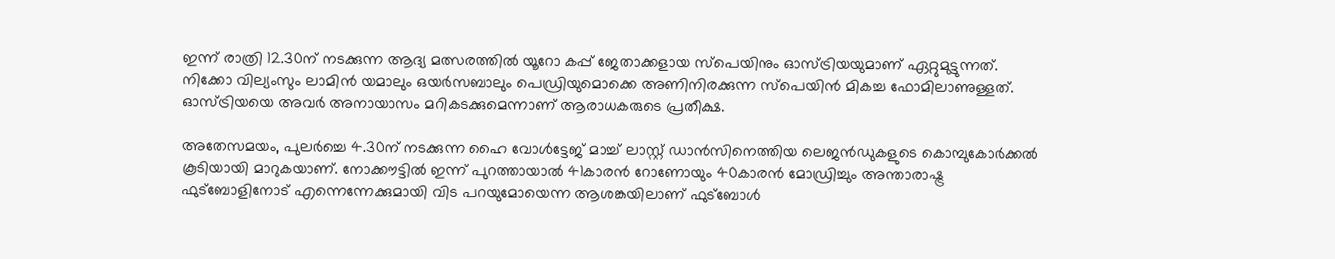ഇന്ന് രാത്രി 12.30ന് നടക്കുന്ന ആദ്യ മത്സരത്തിൽ യൂറോ കപ്പ് ജേതാക്കളായ സ്പെയിനും ഓസ്ട്രിയയുമാണ് ഏറ്റുമുട്ടുന്നത്. നിക്കോ വില്യംസും ലാമിൻ യമാലും ഒയർസബാലും പെഡ്രിയുമൊക്കെ അണിനിരക്കുന്ന സ്പെയിൻ മികച്ച ഫോമിലാണുള്ളത്. ഓസ്ട്രിയയെ അവർ അനായാസം മറികടക്കുമെന്നാണ് ആരാധകരുടെ പ്രതീക്ഷ.

അതേസമയം, പുലർച്ചെ 4.30ന് നടക്കുന്ന ഹൈ വോൾട്ടേജ് മാച്ച് ലാസ്റ്റ് ഡാൻസിനെത്തിയ ലെജൻഡുകളുടെ കൊമ്പുകോർക്കൽ കൂടിയായി മാറുകയാണ്. നോക്കൗട്ടിൽ ഇന്ന് പുറത്തായാൽ 41കാരൻ റോണോയും 40കാരൻ മോഡ്രിച്ചും അന്താരാഷ്ട്ര ഫുട്ബോളിനോട് എന്നെന്നേക്കുമായി വിട പറയുമോയെന്ന ആശങ്കയിലാണ് ഫുട്ബോൾ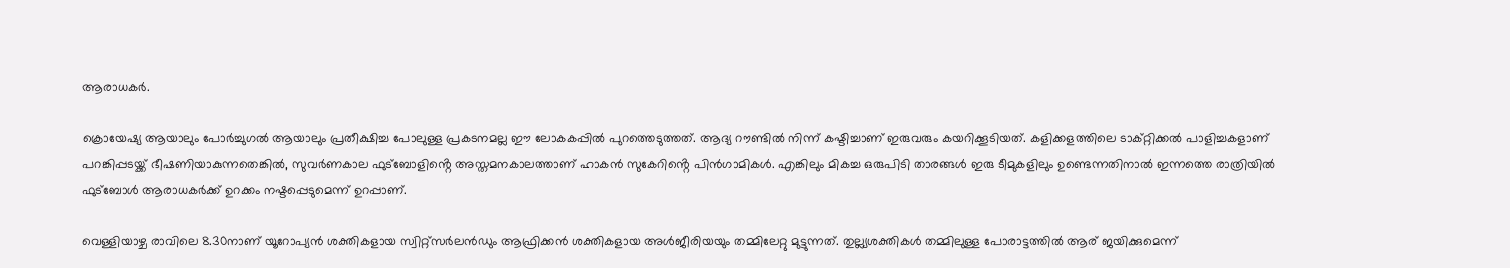ആരാധകർ.

ക്രൊയേഷ്യ ആയാലും പോർച്ചുഗൽ ആയാലും പ്രതീക്ഷിച്ച പോലുള്ള പ്രകടനമല്ല ഈ ലോകകപ്പിൽ പുറത്തെടുത്തത്. ആദ്യ റൗണ്ടിൽ നിന്ന് കഷ്ടിച്ചാണ് ഇരുവരും കയറിക്കൂടിയത്. കളിക്കളത്തിലെ ടാക്റ്റിക്കൽ പാളിച്ചകളാണ് പറങ്കിപ്പടയ്ക്ക് ഭീഷണിയാകുന്നതെങ്കിൽ, സുവർണകാല ഫുട്ബോളിൻ്റെ അസ്തമനകാലത്താണ് ഹാകൻ സുകേറിൻ്റെ പിൻഗാമികൾ. എങ്കിലും മികച്ച ഒരുപിടി താരങ്ങൾ ഇരു ടീമുകളിലും ഉണ്ടെന്നതിനാൽ ഇന്നത്തെ രാത്രിയിൽ ഫുട്ബോൾ ആരാധകർക്ക് ഉറക്കം നഷ്ടപ്പെടുമെന്ന് ഉറപ്പാണ്.

വെള്ളിയാഴ്ച രാവിലെ 8.30നാണ് യൂറോപ്യൻ ശക്തികളായ സ്വിറ്റ്‌സർലൻഡും ആഫ്രിക്കൻ ശക്തികളായ അൾജീരിയയും തമ്മിലേറ്റു മുട്ടുന്നത്. തുല്ല്യശക്തികൾ തമ്മിലുള്ള പോരാട്ടത്തിൽ ആര് ജയിക്കുമെന്ന്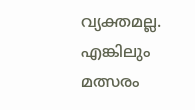വ്യക്തമല്ല. എങ്കിലും മത്സരം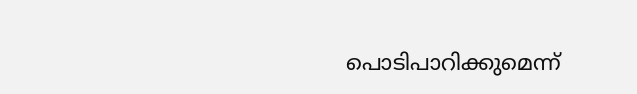പൊടിപാറിക്കുമെന്ന്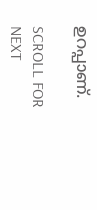ഉറപ്പാണ്.

SCROLL FOR NEXT